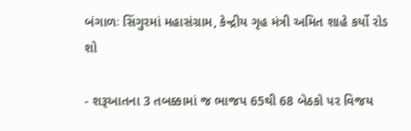બંગાળઃ સિંગુરમાં મહાસંગ્રામ, કેન્દ્રીય ગૃહ મંત્રી અમિત શાહે કર્યો રોડ શો

- શરૂઆતના 3 તબક્કામાં જ ભાજપ 65થી 68 બેઠકો પર વિજય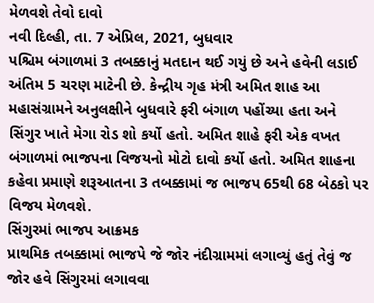મેળવશે તેવો દાવો
નવી દિલ્હી, તા. 7 એપ્રિલ, 2021, બુધવાર
પશ્ચિમ બંગાળમાં 3 તબક્કાનું મતદાન થઈ ગયું છે અને હવેની લડાઈ અંતિમ 5 ચરણ માટેની છે. કેન્દ્રીય ગૃહ મંત્રી અમિત શાહ આ મહાસંગ્રામને અનુલક્ષીને બુધવારે ફરી બંગાળ પહોંચ્યા હતા અને સિંગુર ખાતે મેગા રોડ શો કર્યો હતો. અમિત શાહે ફરી એક વખત બંગાળમાં ભાજપના વિજયનો મોટો દાવો કર્યો હતો. અમિત શાહના કહેવા પ્રમાણે શરૂઆતના 3 તબક્કામાં જ ભાજપ 65થી 68 બેઠકો પર વિજય મેળવશે.
સિંગુરમાં ભાજપ આક્રમક
પ્રાથમિક તબક્કામાં ભાજપે જે જોર નંદીગ્રામમાં લગાવ્યું હતું તેવું જ જોર હવે સિંગુરમાં લગાવવા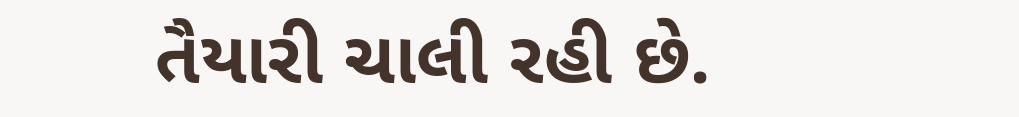તૈયારી ચાલી રહી છે.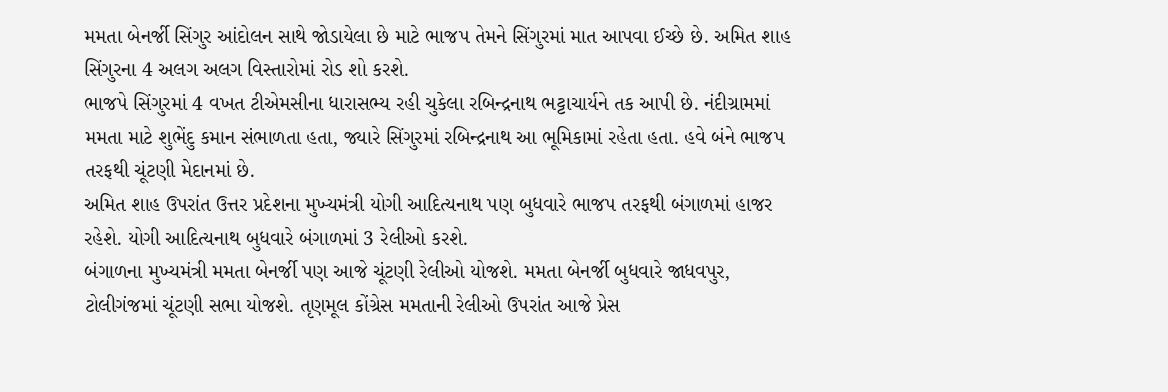મમતા બેનર્જી સિંગુર આંદોલન સાથે જોડાયેલા છે માટે ભાજપ તેમને સિંગુરમાં માત આપવા ઈચ્છે છે. અમિત શાહ સિંગુરના 4 અલગ અલગ વિસ્તારોમાં રોડ શો કરશે.
ભાજપે સિંગુરમાં 4 વખત ટીએમસીના ધારાસભ્ય રહી ચુકેલા રબિન્દ્રનાથ ભટ્ટાચાર્યને તક આપી છે. નંદીગ્રામમાં મમતા માટે શુભેંદુ કમાન સંભાળતા હતા, જ્યારે સિંગુરમાં રબિન્દ્રનાથ આ ભૂમિકામાં રહેતા હતા. હવે બંને ભાજપ તરફથી ચૂંટણી મેદાનમાં છે.
અમિત શાહ ઉપરાંત ઉત્તર પ્રદેશના મુખ્યમંત્રી યોગી આદિત્યનાથ પણ બુધવારે ભાજપ તરફથી બંગાળમાં હાજર રહેશે. યોગી આદિત્યનાથ બુધવારે બંગાળમાં 3 રેલીઓ કરશે.
બંગાળના મુખ્યમંત્રી મમતા બેનર્જી પણ આજે ચૂંટણી રેલીઓ યોજશે. મમતા બેનર્જી બુધવારે જાધવપુર, ટોલીગંજમાં ચૂંટણી સભા યોજશે. તૃણમૂલ કોંગ્રેસ મમતાની રેલીઓ ઉપરાંત આજે પ્રેસ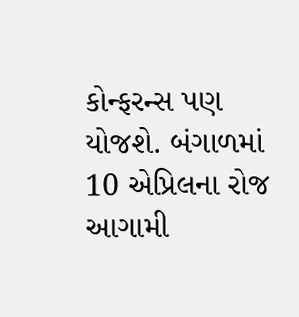કોન્ફરન્સ પણ યોજશે. બંગાળમાં 10 એપ્રિલના રોજ આગામી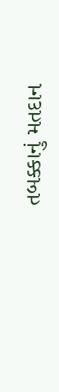તબક્કાનું મતદાન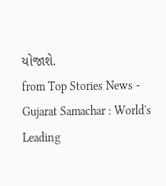યોજાશે.
from Top Stories News - Gujarat Samachar : World's Leading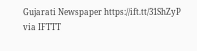Gujarati Newspaper https://ift.tt/31ShZyP
via IFTTT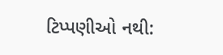ટિપ્પણીઓ નથી: